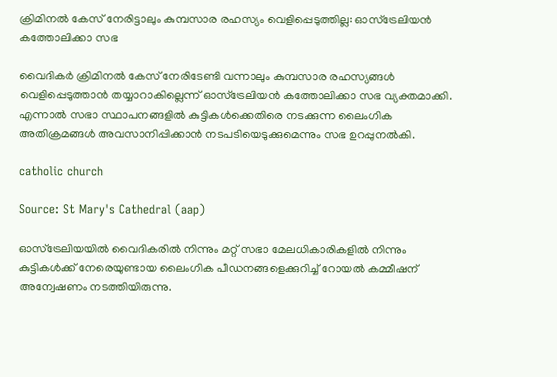ക്രിമിനൽ കേസ് നേരിട്ടാലും കുമ്പസാര രഹസ്യം വെളിപ്പെടുത്തില്ല: ഓസ്ട്രേലിയൻ കത്തോലിക്കാ സഭ

വൈദികർ ക്രിമിനൽ കേസ് നേരിടേണ്ടി വന്നാലും കുമ്പസാര രഹസ്യങ്ങൾ വെളിപ്പെടുത്താൻ തയ്യാറാകില്ലെന്ന് ഓസ്ട്രേലിയൻ കത്തോലിക്കാ സഭ വ്യക്തമാക്കി. എന്നാൽ സഭാ സ്ഥാപനങ്ങളിൽ കുട്ടികൾക്കെതിരെ നടക്കുന്ന ലൈംഗിക അതിക്രമങ്ങൾ അവസാനിപ്പിക്കാൻ നടപടിയെടുക്കുമെന്നും സഭ ഉറപ്പുനൽകി.

catholic church

Source: St Mary's Cathedral (aap)

ഓസ്‌ട്രേലിയയിൽ വൈദികരിൽ നിന്നും മറ്റ് സഭാ മേലധികാരികളിൽ നിന്നും കുട്ടികൾക്ക് നേരെയുണ്ടായ ലൈംഗിക പീഡനങ്ങളെക്കുറിച്ച് റോയൽ കമ്മീഷന് അന്വേഷണം നടത്തിയിരുന്നു.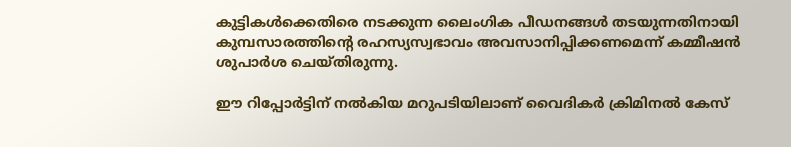കുട്ടികൾക്കെതിരെ നടക്കുന്ന ലൈംഗിക പീഡനങ്ങൾ തടയുന്നതിനായി കുമ്പസാരത്തിന്റെ രഹസ്യസ്വഭാവം അവസാനിപ്പിക്കണമെന്ന് കമ്മീഷൻ ശുപാർശ ചെയ്തിരുന്നു.

ഈ റിപ്പോർട്ടിന് നൽകിയ മറുപടിയിലാണ് വൈദികർ ക്രിമിനൽ കേസ്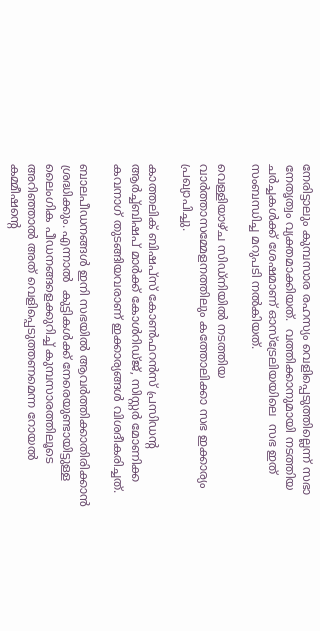നേരിട്ടാലും കുമ്പസാര രഹസ്യം വെളിപ്പെടുത്തില്ലെന്ന് സഭാ നേതൃത്വം വ്യക്തമാക്കിയത്.  വത്തിക്കാനുമായി നടത്തിയ ചർച്ചകൾക്ക് ശേഷമാണ് ഓസ്‌ട്രേലിയയിലെ  സഭ ഇത് സംബന്ധിച്ച മറുപടി നൽകിയത്.

വെള്ളിയാഴ്ച സിഡ്നിയിൽ നടത്തിയ വാർത്താസമ്മേളനത്തിലും കത്തോലിക്കാ സഭ ഇക്കാര്യം പ്രഖ്യാപിച്ചു.

കാത്തലിക് ബിഷപ്‌സ് കോൺഫറൻസ് പ്രസിഡന്റ ആർച്ച്ബിഷപ് മാർക്ക് കോൾറിഡ്ജ്, സിസ്റ്റർ മോണിക്ക കവനാഗ് തുടങ്ങിയവരാണ് ഇക്കാര്യങ്ങൾ വിശദീകരിച്ചത്.

ബാലപീഡനങ്ങൾ ഇനി സഭയിൽ ആവർത്തിക്കാതിരിക്കാൻ ശ്രദ്ധിക്കും. എന്നാൽ  കുട്ടികൾക്ക് നേരെയുണ്ടായിട്ടുള്ള ലൈംഗിക പീഡനങ്ങളെക്കുറിച്ച് കുമ്പസാരത്തിലൂടെ അറിഞ്ഞാൽ അത് വെളിപ്പെടുത്തണമെന്ന റോയൽ കമ്മീഷന്റെ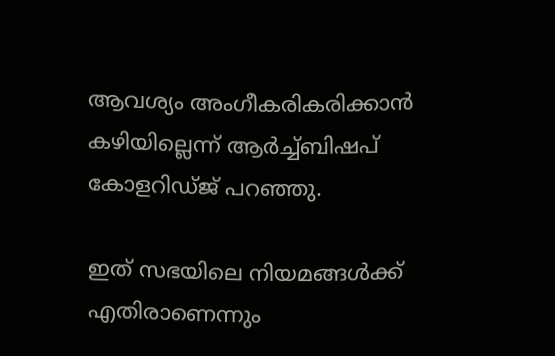ആവശ്യം അംഗീകരികരിക്കാൻ കഴിയില്ലെന്ന് ആർച്ച്ബിഷപ് കോളറിഡ്ജ് പറഞ്ഞു.

ഇത് സഭയിലെ നിയമങ്ങൾക്ക് എതിരാണെന്നും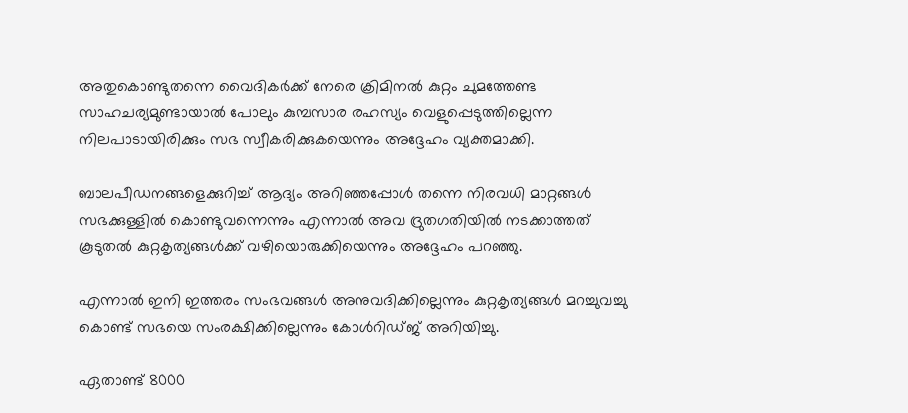അതുകൊണ്ടുതന്നെ വൈദികർക്ക് നേരെ ക്രിമിനൽ കുറ്റം ചുമത്തേണ്ട സാഹചര്യമുണ്ടായാൽ പോലും കുമ്പസാര രഹസ്യം വെളുപ്പെടുത്തില്ലെന്ന നിലപാടായിരിക്കും സഭ സ്വീകരിക്കുകയെന്നും അദ്ദേഹം വ്യക്തമാക്കി.

ബാലപീഡനങ്ങളെക്കുറിച്ച് ആദ്യം അറിഞ്ഞപ്പോൾ തന്നെ നിരവധി മാറ്റങ്ങൾ സഭക്കുള്ളിൽ കൊണ്ടുവന്നെന്നും എന്നാൽ അവ ദ്രുതഗതിയിൽ നടക്കാത്തത് കൂടുതൽ കുറ്റകൃത്യങ്ങൾക്ക് വഴിയൊരുക്കിയെന്നും അദ്ദേഹം പറഞ്ഞു.

എന്നാൽ ഇനി ഇത്തരം സംഭവങ്ങൾ അനുവദിക്കില്ലെന്നും കുറ്റകൃത്യങ്ങൾ മറച്ചുവച്ചു കൊണ്ട് സഭയെ സംരക്ഷിക്കില്ലെന്നും കോൾറിഡ്ജ് അറിയിച്ചു.

ഏതാണ്ട് 8000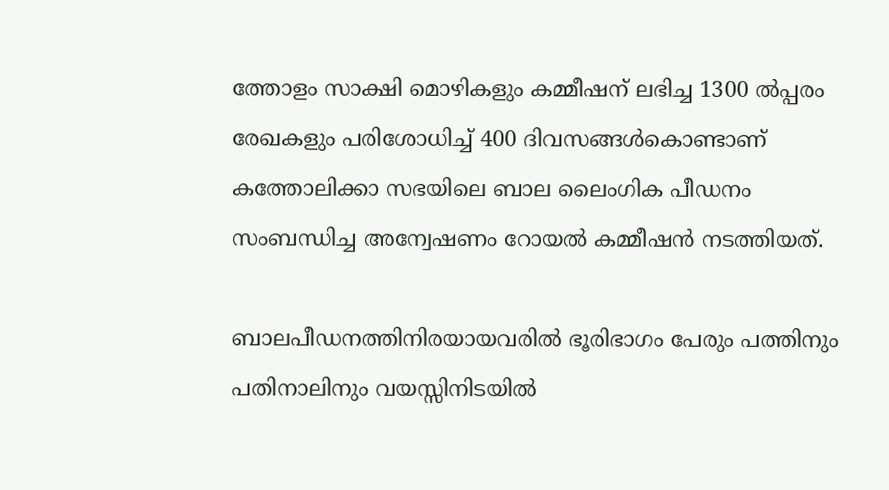ത്തോളം സാക്ഷി മൊഴികളും കമ്മീഷന് ലഭിച്ച 1300 ൽപ്പരം രേഖകളും പരിശോധിച്ച് 400 ദിവസങ്ങൾകൊണ്ടാണ് കത്തോലിക്കാ സഭയിലെ ബാല ലൈംഗിക പീഡനം സംബന്ധിച്ച അന്വേഷണം റോയൽ കമ്മീഷൻ നടത്തിയത്.

ബാലപീഡനത്തിനിരയായവരിൽ ഭൂരിഭാഗം പേരും പത്തിനും പതിനാലിനും വയസ്സിനിടയിൽ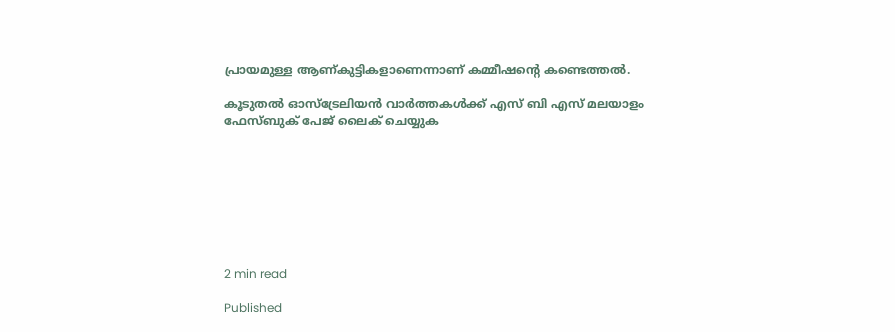പ്രായമുള്ള ആണ്കുട്ടികളാണെന്നാണ് കമ്മീഷന്റെ കണ്ടെത്തൽ.

കൂടുതൽ ഓസ്‌ട്രേലിയൻ വാർത്തകൾക്ക് എസ് ബി എസ് മലയാളം ഫേസ്ബുക് പേജ് ലൈക് ചെയ്യുക








2 min read

Published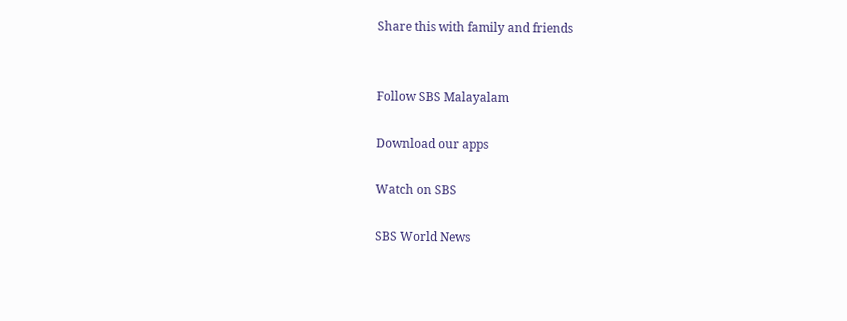Share this with family and friends


Follow SBS Malayalam

Download our apps

Watch on SBS

SBS World News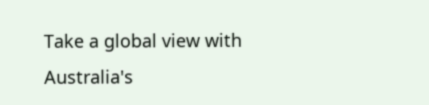Take a global view with Australia's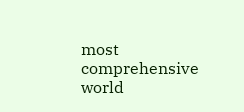most comprehensive world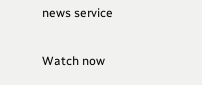news service

Watch now